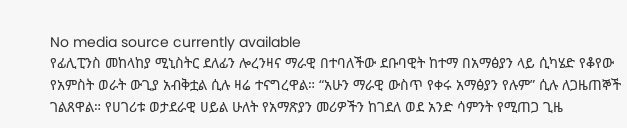No media source currently available
የፊሊፒንስ መከላከያ ሚኒስትር ደለፊን ሎረንዛና ማራዊ በተባለችው ደቡባዊት ከተማ በአማፅያን ላይ ሲካሄድ የቆየው የአምስት ወራት ውጊያ አብቅቷል ሲሉ ዛሬ ተናግረዋል። “አሁን ማራዊ ውስጥ የቀሩ አማፅያን የሉም” ሲሉ ለጋዜጠኞች ገልጸዋል። የሀገሪቱ ወታደራዊ ሀይል ሁለት የአማጽያን መሪዎችን ከገደለ ወደ አንድ ሳምንት የሚጠጋ ጊዜ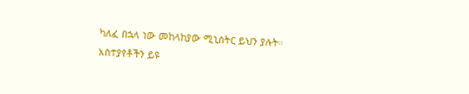ካለፈ በኋላ ነው መከላከያው ሚኒስትር ይህን ያሉት።
አስተያየቶችን ይዩ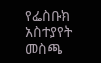የፌስቡክ አስተያየት መስጫ